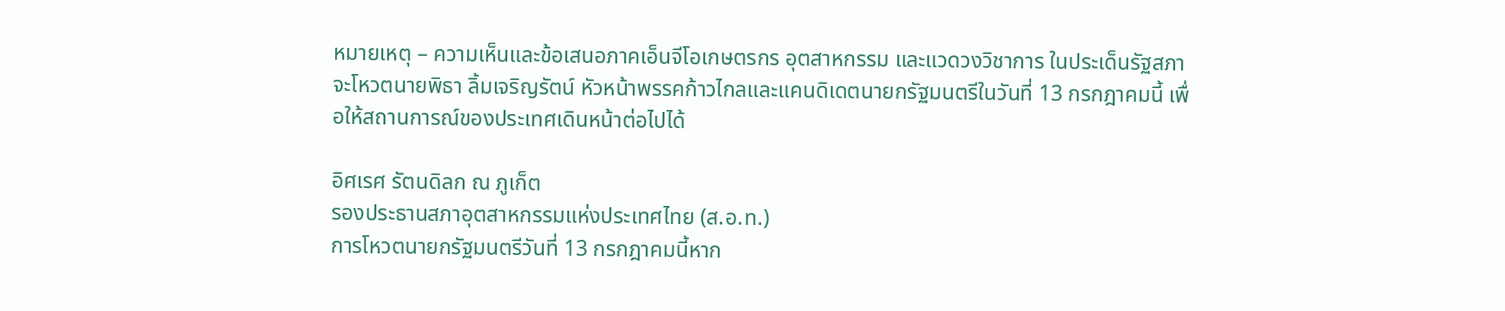หมายเหตุ – ความเห็นและข้อเสนอภาคเอ็นจีโอเกษตรกร อุตสาหกรรม และแวดวงวิชาการ ในประเด็นรัฐสภาจะโหวตนายพิธา ลิ้มเจริญรัตน์ หัวหน้าพรรคก้าวไกลและแคนดิเดตนายกรัฐมนตรีในวันที่ 13 กรกฎาคมนี้ เพื่อให้สถานการณ์ของประเทศเดินหน้าต่อไปได้

อิศเรศ รัตนดิลก ณ ภูเก็ต
รองประธานสภาอุตสาหกรรมแห่งประเทศไทย (ส.อ.ท.)
การโหวตนายกรัฐมนตรีวันที่ 13 กรกฎาคมนี้หาก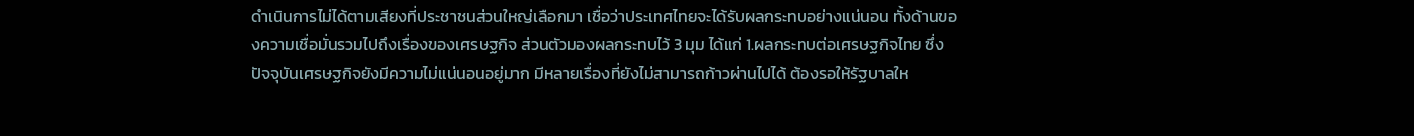ดำเนินการไม่ได้ตามเสียงที่ประชาชนส่วนใหญ่เลือกมา เชื่อว่าประเทศไทยจะได้รับผลกระทบอย่างแน่นอน ทั้งด้านของความเชื่อมั่นรวมไปถึงเรื่องของเศรษฐกิจ ส่วนตัวมองผลกระทบไว้ 3 มุม ได้แก่ 1.ผลกระทบต่อเศรษฐกิจไทย ซึ่งปัจจุบันเศรษฐกิจยังมีความไม่แน่นอนอยู่มาก มีหลายเรื่องที่ยังไม่สามารถก้าวผ่านไปได้ ต้องรอให้รัฐบาลให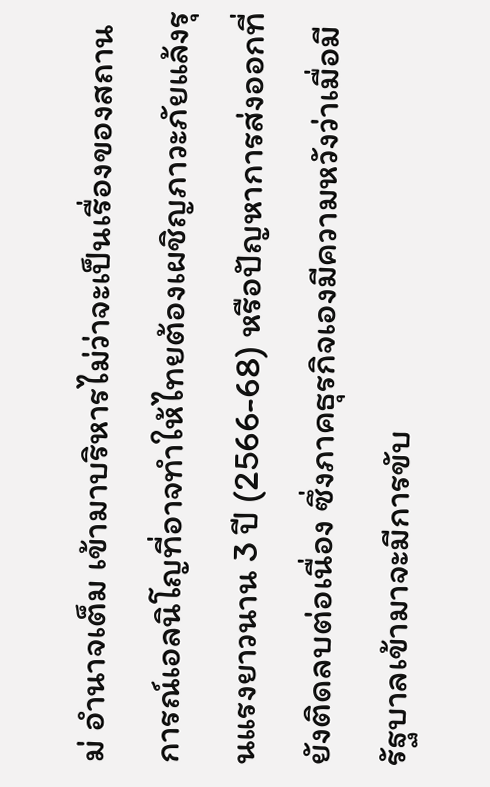ม่ อำนาจเต็ม เข้ามาบริหารไม่ว่าจะเป็นเรื่องของสถานการณ์เอลนิโญที่อาจทำให้ไทยต้องเผชิญภาวะภัยแล้งรุนแรงยาวนาน 3 ปี (2566-68) หรือปัญหาการส่งออกที่ยังติดลบต่อเนื่อง ซึ่งภาคธุรกิจเองมีความหวังว่าเมื่อมีรัฐบาลเข้ามาจะมีการขับ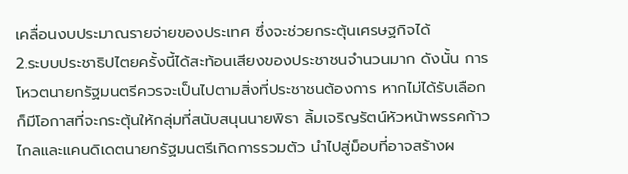เคลื่อนงบประมาณรายจ่ายของประเทศ ซึ่งจะช่วยกระตุ้นเศรษฐกิจได้
2.ระบบประชาธิปไตยครั้งนี้ได้สะท้อนเสียงของประชาชนจำนวนมาก ดังนั้น การโหวตนายกรัฐมนตรีควรจะเป็นไปตามสิ่งที่ประชาชนต้องการ หากไม่ได้รับเลือก ก็มีโอกาสที่จะกระตุ้นให้กลุ่มที่สนับสนุนนายพิธา ลิ้มเจริญรัตน์หัวหน้าพรรคก้าวไกลและแคนดิเดตนายกรัฐมนตรีเกิดการรวมตัว นำไปสู่ม็อบที่อาจสร้างผ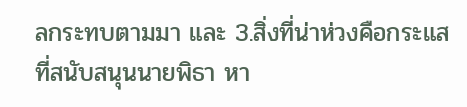ลกระทบตามมา และ 3.สิ่งที่น่าห่วงคือกระแสที่สนับสนุนนายพิธา หา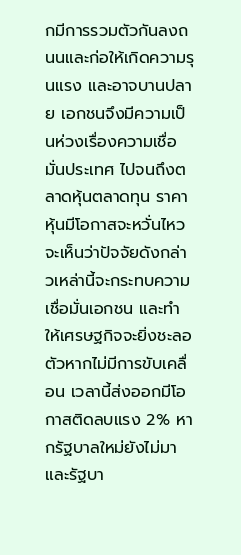กมีการรวมตัวกันลงถนนและก่อให้เกิดความรุนแรง และอาจบานปลาย เอกชนจึงมีความเป็นห่วงเรื่องความเชื่อมั่นประเทศ ไปจนถึงตลาดหุ้นตลาดทุน ราคาหุ้นมีโอกาสจะหวั่นไหว
จะเห็นว่าปัจจัยดังกล่าวเหล่านี้จะกระทบความเชื่อมั่นเอกชน และทำให้เศรษฐกิจจะยิ่งชะลอตัวหากไม่มีการขับเคลื่อน เวลานี้ส่งออกมีโอกาสติดลบแรง 2% หากรัฐบาลใหม่ยังไม่มา และรัฐบา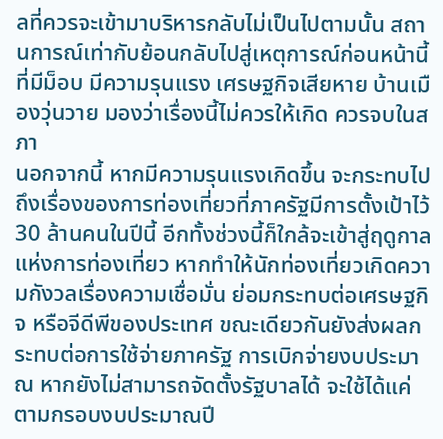ลที่ควรจะเข้ามาบริหารกลับไม่เป็นไปตามนั้น สถานการณ์เท่ากับย้อนกลับไปสู่เหตุการณ์ก่อนหน้านี้ที่มีม็อบ มีความรุนแรง เศรษฐกิจเสียหาย บ้านเมืองวุ่นวาย มองว่าเรื่องนี้ไม่ควรให้เกิด ควรจบในสภา
นอกจากนี้ หากมีความรุนแรงเกิดขึ้น จะกระทบไปถึงเรื่องของการท่องเที่ยวที่ภาครัฐมีการตั้งเป้าไว้ 30 ล้านคนในปีนี้ อีกทั้งช่วงนี้ก็ใกล้จะเข้าสู่ฤดูกาลแห่งการท่องเที่ยว หากทำให้นักท่องเที่ยวเกิดความกังวลเรื่องความเชื่อมั่น ย่อมกระทบต่อเศรษฐกิจ หรือจีดีพีของประเทศ ขณะเดียวกันยังส่งผลกระทบต่อการใช้จ่ายภาครัฐ การเบิกจ่ายงบประมาณ หากยังไม่สามารถจัดตั้งรัฐบาลได้ จะใช้ได้แค่ตามกรอบงบประมาณปี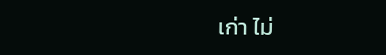เก่า ไม่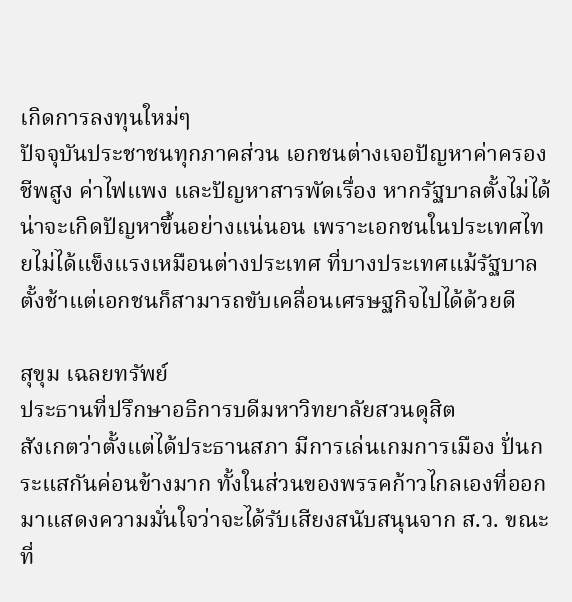เกิดการลงทุนใหม่ๆ
ปัจจุบันประชาชนทุกภาคส่วน เอกชนต่างเจอปัญหาค่าครองชีพสูง ค่าไฟแพง และปัญหาสารพัดเรื่อง หากรัฐบาลตั้งไม่ได้น่าจะเกิดปัญหาขึ้นอย่างแน่นอน เพราะเอกชนในประเทศไทยไม่ได้แข็งแรงเหมือนต่างประเทศ ที่บางประเทศแม้รัฐบาลตั้งช้าแต่เอกชนก็สามารถขับเคลื่อนเศรษฐกิจไปได้ด้วยดี

สุขุม เฉลยทรัพย์
ประธานที่ปรึกษาอธิการบดีมหาวิทยาลัยสวนดุสิต
สังเกตว่าตั้งแต่ได้ประธานสภา มีการเล่นเกมการเมือง ปั่นกระแสกันค่อนข้างมาก ทั้งในส่วนของพรรคก้าวไกลเองที่ออกมาแสดงความมั่นใจว่าจะได้รับเสียงสนับสนุนจาก ส.ว. ขณะที่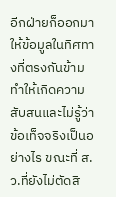อีกฝ่ายก็ออกมาให้ข้อมูลในทิศทางที่ตรงกันข้าม ทำให้เกิดความสับสนและไม่รู้ว่าข้อเท็จจริงเป็นอย่างไร ขณะที่ ส.ว.ที่ยังไม่ตัดสิ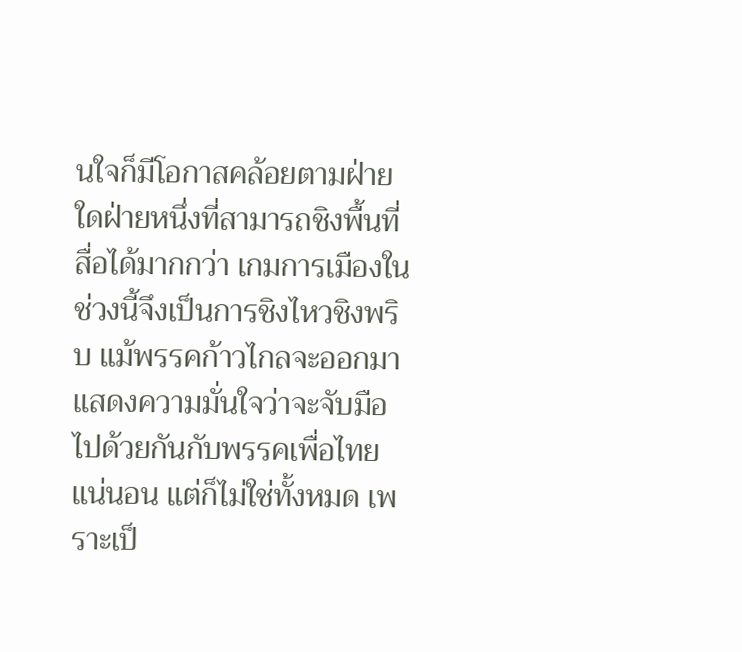นใจก็มีโอกาสคล้อยตามฝ่ายใดฝ่ายหนึ่งที่สามารถชิงพื้นที่สื่อได้มากกว่า เกมการเมืองในช่วงนี้จึงเป็นการชิงไหวชิงพริบ แม้พรรคก้าวไกลจะออกมาแสดงความมั่นใจว่าจะจับมือไปด้วยกันกับพรรคเพื่อไทยแน่นอน แต่ก็ไม่ใช่ทั้งหมด เพราะเป็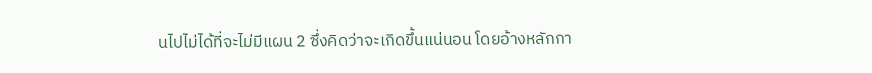นไปไม่ได้ที่จะไม่มีแผน 2 ซึ่งคิดว่าจะเกิดขึ้นแน่นอน โดยอ้างหลักกา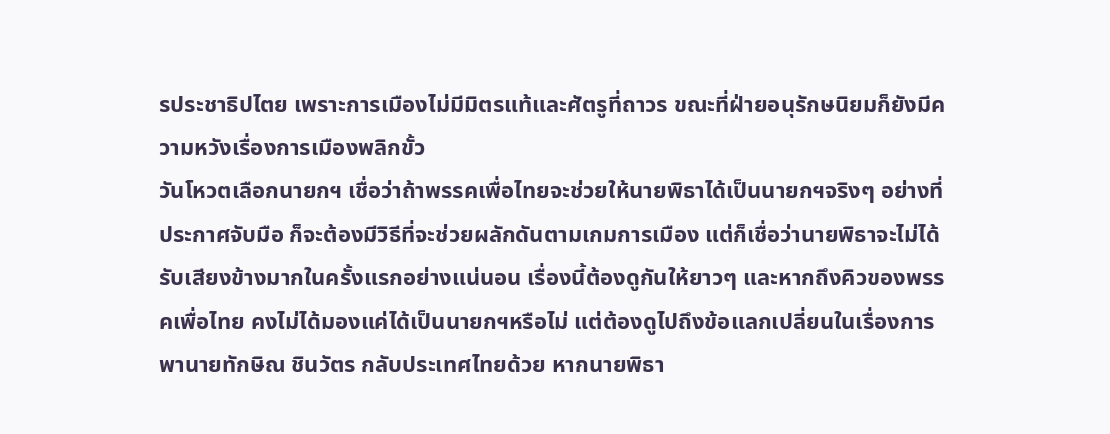รประชาธิปไตย เพราะการเมืองไม่มีมิตรแท้และศัตรูที่ถาวร ขณะที่ฝ่ายอนุรักษนิยมก็ยังมีความหวังเรื่องการเมืองพลิกขั้ว
วันโหวตเลือกนายกฯ เชื่อว่าถ้าพรรคเพื่อไทยจะช่วยให้นายพิธาได้เป็นนายกฯจริงๆ อย่างที่ประกาศจับมือ ก็จะต้องมีวิธีที่จะช่วยผลักดันตามเกมการเมือง แต่ก็เชื่อว่านายพิธาจะไม่ได้รับเสียงข้างมากในครั้งแรกอย่างแน่นอน เรื่องนี้ต้องดูกันให้ยาวๆ และหากถึงคิวของพรรคเพื่อไทย คงไม่ได้มองแค่ได้เป็นนายกฯหรือไม่ แต่ต้องดูไปถึงข้อแลกเปลี่ยนในเรื่องการพานายทักษิณ ชินวัตร กลับประเทศไทยด้วย หากนายพิธา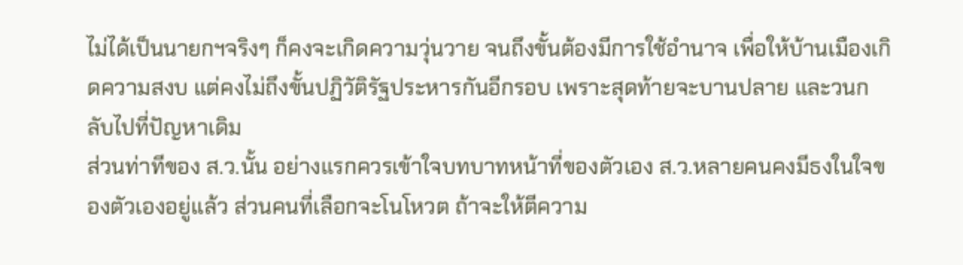ไม่ได้เป็นนายกฯจริงๆ ก็คงจะเกิดความวุ่นวาย จนถึงขั้นต้องมีการใช้อำนาจ เพื่อให้บ้านเมืองเกิดความสงบ แต่คงไม่ถึงขั้นปฏิวัติรัฐประหารกันอีกรอบ เพราะสุดท้ายจะบานปลาย และวนกลับไปที่ปัญหาเดิม
ส่วนท่าทีของ ส.ว.นั้น อย่างแรกควรเข้าใจบทบาทหน้าที่ของตัวเอง ส.ว.หลายคนคงมีธงในใจของตัวเองอยู่แล้ว ส่วนคนที่เลือกจะโนโหวต ถ้าจะให้ตีความ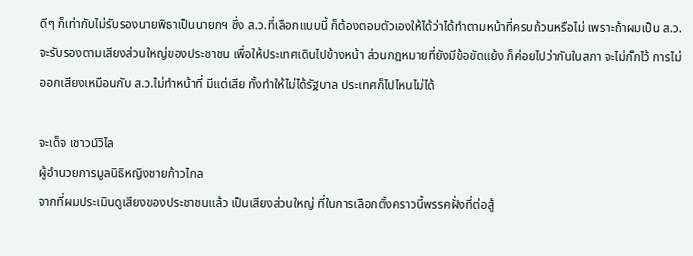ดีๆ ก็เท่ากับไม่รับรองนายพิธาเป็นนายกฯ ซึ่ง ส.ว.ที่เลือกแบบนี้ ก็ต้องตอบตัวเองให้ได้ว่าได้ทำตามหน้าที่ครบถ้วนหรือไม่ เพราะถ้าผมเป็น ส.ว.จะรับรองตามเสียงส่วนใหญ่ของประชาชน เพื่อให้ประเทศเดินไปข้างหน้า ส่วนกฎหมายที่ยังมีข้อขัดแย้ง ก็ค่อยไปว่ากันในสภา จะไม่กั๊กไว้ การไม่ออกเสียงเหมือนกับ ส.ว.ไม่ทำหน้าที่ มีแต่เสีย ทั้งทำให้ไม่ได้รัฐบาล ประเทศก็ไปไหนไม่ได้

จะเด็จ เชาวน์วิไล
ผู้อำนวยการมูลนิธิหญิงชายก้าวไกล
จากที่ผมประเมินดูเสียงของประชาชนแล้ว เป็นเสียงส่วนใหญ่ ที่ในการเลือกตั้งคราวนี้พรรคฝั่งที่ต่อสู้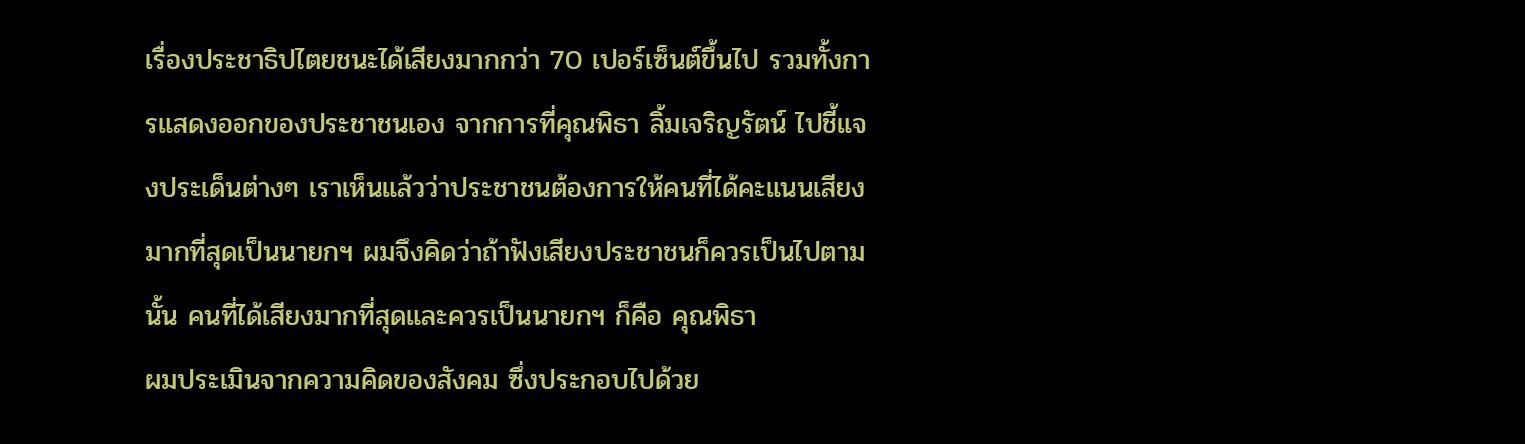เรื่องประชาธิปไตยชนะได้เสียงมากกว่า 70 เปอร์เซ็นต์ขึ้นไป รวมทั้งการแสดงออกของประชาชนเอง จากการที่คุณพิธา ลิ้มเจริญรัตน์ ไปชี้แจงประเด็นต่างๆ เราเห็นแล้วว่าประชาชนต้องการให้คนที่ได้คะแนนเสียงมากที่สุดเป็นนายกฯ ผมจึงคิดว่าถ้าฟังเสียงประชาชนก็ควรเป็นไปตามนั้น คนที่ได้เสียงมากที่สุดและควรเป็นนายกฯ ก็คือ คุณพิธา
ผมประเมินจากความคิดของสังคม ซึ่งประกอบไปด้วย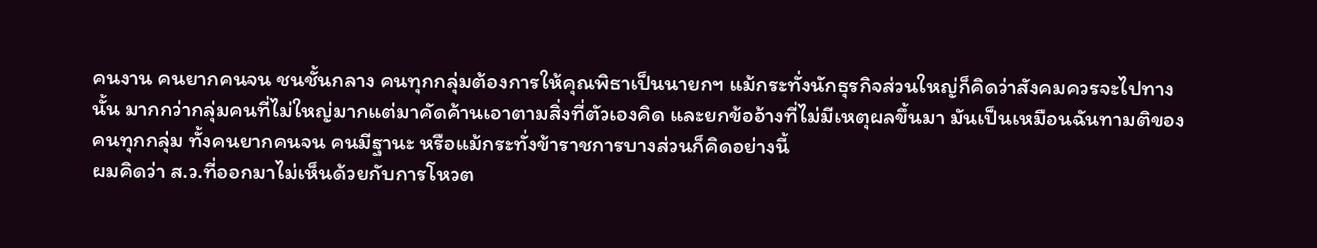คนงาน คนยากคนจน ชนชั้นกลาง คนทุกกลุ่มต้องการให้คุณพิธาเป็นนายกฯ แม้กระทั่งนักธุรกิจส่วนใหญ่ก็คิดว่าสังคมควรจะไปทางนั้น มากกว่ากลุ่มคนที่ไม่ใหญ่มากแต่มาคัดค้านเอาตามสิ่งที่ตัวเองคิด และยกข้ออ้างที่ไม่มีเหตุผลขึ้นมา มันเป็นเหมือนฉันทามติของคนทุกกลุ่ม ทั้งคนยากคนจน คนมีฐานะ หรือแม้กระทั่งข้าราชการบางส่วนก็คิดอย่างนี้
ผมคิดว่า ส.ว.ที่ออกมาไม่เห็นด้วยกับการโหวต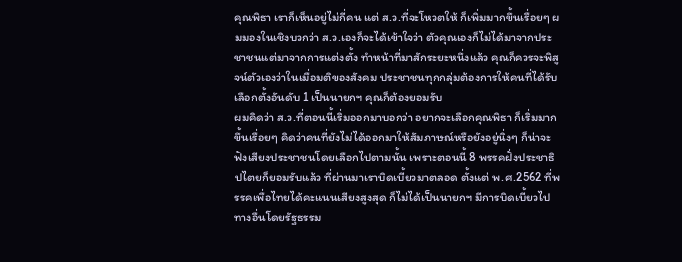คุณพิธา เราก็เห็นอยู่ไม่กี่คน แต่ ส.ว.ที่จะโหวตให้ ก็เพิ่มมากขึ้นเรื่อยๆ ผมมองในเชิงบวกว่า ส.ว.เองก็จะได้เข้าใจว่า ตัวคุณเองก็ไม่ได้มาจากประชาชนแต่มาจากการแต่งตั้ง ทำหน้าที่มาสักระยะหนึ่งแล้ว คุณก็ควรจะพิสูจน์ตัวเองว่าในเมื่อมติของสังคม ประชาชนทุกกลุ่มต้องการให้คนที่ได้รับเลือกตั้งอันดับ 1 เป็นนายกฯ คุณก็ต้องยอมรับ
ผมคิดว่า ส.ว.ที่ตอนนี้เริ่มออกมาบอกว่า อยากจะเลือกคุณพิธา ก็เริ่มมากขึ้นเรื่อยๆ คิดว่าคนที่ยังไม่ได้ออกมาให้สัมภาษณ์หรือยังอยู่นิ่งๆ ก็น่าจะฟังเสียงประชาชนโดยเลือกไปตามนั้น เพราะตอนนี้ 8 พรรคฝั่งประชาธิปไตยก็ยอมรับแล้ว ที่ผ่านมาเราบิดเบี้ยวมาตลอด ตั้งแต่ พ.ศ.2562 ที่พรรคเพื่อไทยได้คะแนนเสียงสูงสุด ก็ไม่ได้เป็นนายกฯ มีการบิดเบี้ยวไปทางอื่นโดยรัฐธรรม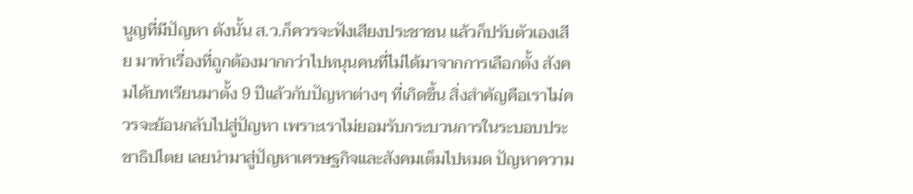นูญที่มีปัญหา ดังนั้น ส.ว.ก็ควรจะฟังเสียงประชาชน แล้วก็ปรับตัวเองเสีย มาทำเรื่องที่ถูกต้องมากกว่าไปหนุนคนที่ไม่ได้มาจากการเลือกตั้ง สังคมได้บทเรียนมาตั้ง 9 ปีแล้วกับปัญหาต่างๆ ที่เกิดขึ้น สิ่งสำคัญคือเราไม่ควรจะย้อนกลับไปสู่ปัญหา เพราะเราไม่ยอมรับกระบวนการในระบอบประชาธิปไตย เลยนำมาสู่ปัญหาเศรษฐกิจและสังคมเต็มไปหมด ปัญหาความ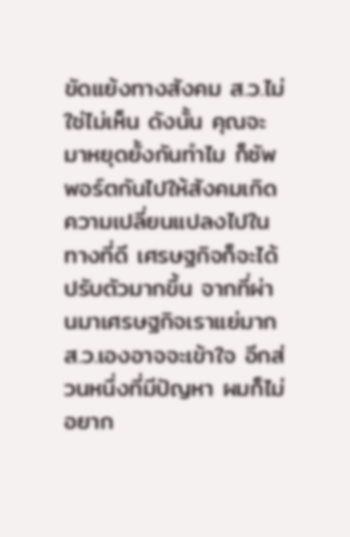ขัดแย้งทางสังคม ส.ว.ไม่ใช่ไม่เห็น ดังนั้น คุณจะมาหยุดยั้งกันทำไม ก็ซัพพอร์ตกันไปให้สังคมเกิดความเปลี่ยนแปลงไปในทางที่ดี เศรษฐกิจก็จะได้ปรับตัวมากขึ้น จากที่ผ่านมาเศรษฐกิจเราแย่มาก ส.ว.เองอาจจะเข้าใจ อีกส่วนหนึ่งที่มีปัญหา ผมก็ไม่อยาก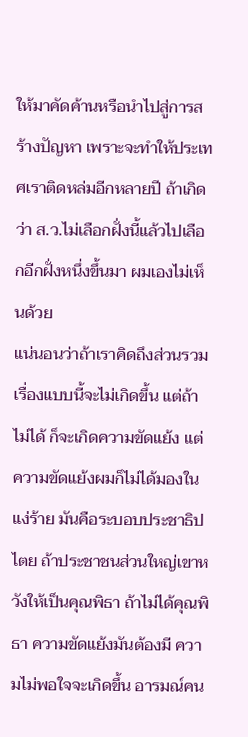ให้มาคัดค้านหรือนำไปสู่การสร้างปัญหา เพราะจะทำให้ประเทศเราติดหล่มอีกหลายปี ถ้าเกิดว่า ส.ว.ไม่เลือกฝั่งนี้แล้วไปเลือกอีกฝั่งหนึ่งขึ้นมา ผมเองไม่เห็นด้วย
แน่นอนว่าถ้าเราคิดถึงส่วนรวม เรื่องแบบนี้จะไม่เกิดขึ้น แต่ถ้าไม่ได้ ก็จะเกิดความขัดแย้ง แต่ความขัดแย้งผมก็ไม่ได้มองในแง่ร้าย มันคือระบอบประชาธิปไตย ถ้าประชาชนส่วนใหญ่เขาหวังให้เป็นคุณพิธา ถ้าไม่ได้คุณพิธา ความขัดแย้งมันต้องมี ความไม่พอใจจะเกิดขึ้น อารมณ์คน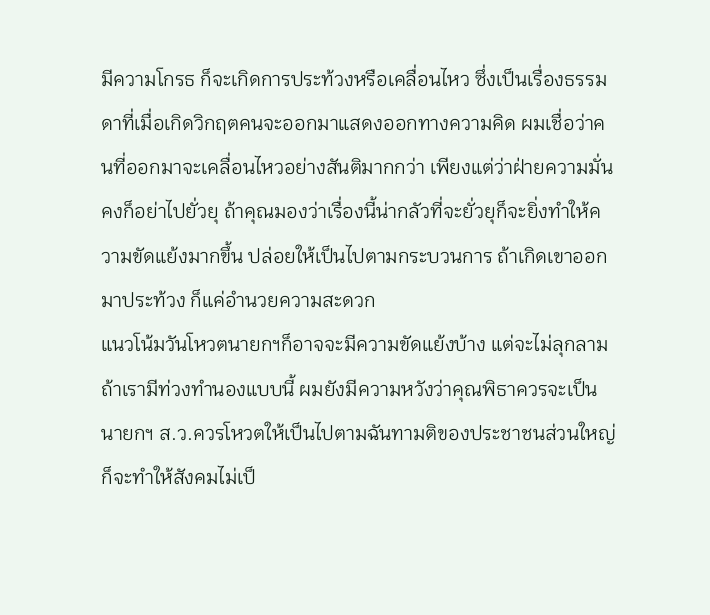มีความโกรธ ก็จะเกิดการประท้วงหรือเคลื่อนไหว ซึ่งเป็นเรื่องธรรมดาที่เมื่อเกิดวิกฤตคนจะออกมาแสดงออกทางความคิด ผมเชื่อว่าคนที่ออกมาจะเคลื่อนไหวอย่างสันติมากกว่า เพียงแต่ว่าฝ่ายความมั่นคงก็อย่าไปยั่วยุ ถ้าคุณมองว่าเรื่องนี้น่ากลัวที่จะยั่วยุก็จะยิ่งทำให้ความขัดแย้งมากขึ้น ปล่อยให้เป็นไปตามกระบวนการ ถ้าเกิดเขาออกมาประท้วง ก็แค่อำนวยความสะดวก
แนวโน้มวันโหวตนายกฯก็อาจจะมีความขัดแย้งบ้าง แต่จะไม่ลุกลามถ้าเรามีท่วงทำนองแบบนี้ ผมยังมีความหวังว่าคุณพิธาควรจะเป็นนายกฯ ส.ว.ควรโหวตให้เป็นไปตามฉันทามติของประชาชนส่วนใหญ่ ก็จะทำให้สังคมไม่เป็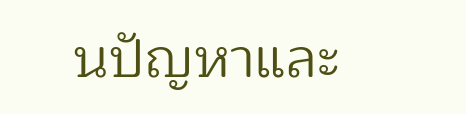นปัญหาและ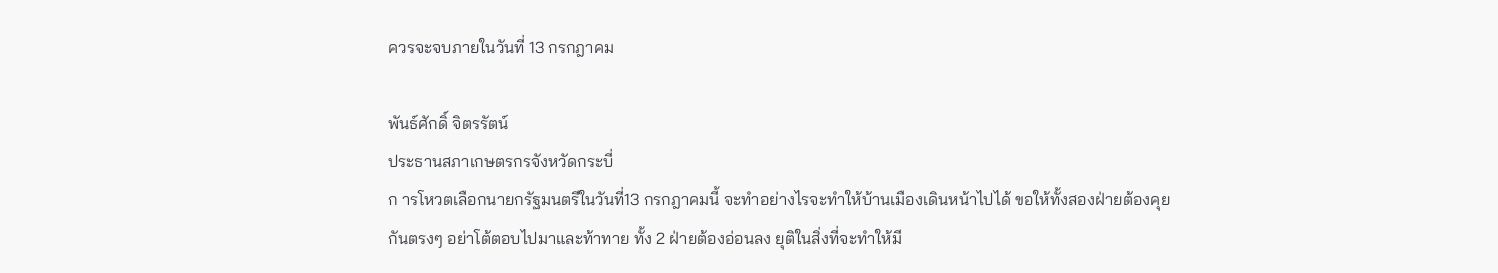ควรจะจบภายในวันที่ 13 กรกฎาคม

พันธ์ศักดิ์ จิตรรัตน์
ประธานสภาเกษตรกรจังหวัดกระบี่
ก ารโหวตเลือกนายกรัฐมนตรีในวันที่13 กรกฎาคมนี้ จะทำอย่างไรจะทำให้บ้านเมืองเดินหน้าไปได้ ขอให้ทั้งสองฝ่ายต้องคุยกันตรงๆ อย่าโต้ตอบไปมาและท้าทาย ทั้ง 2 ฝ่ายต้องอ่อนลง ยุติในสิ่งที่จะทำให้มี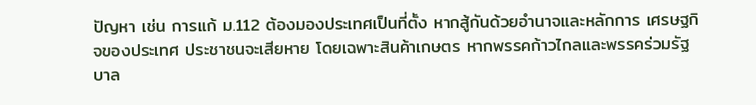ปัญหา เช่น การแก้ ม.112 ต้องมองประเทศเป็นที่ตั้ง หากสู้กันด้วยอำนาจและหลักการ เศรษฐกิจของประเทศ ประชาชนจะเสียหาย โดยเฉพาะสินค้าเกษตร หากพรรคก้าวไกลและพรรคร่วมรัฐบาล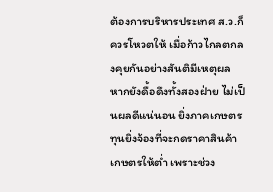ต้องการบริหารประเทศ ส.ว.ก็ควรโหวตให้ เมื่อก้าวไกลตกลงคุยกันอย่างสันติมีเหตุผล หากยังดื้อดึงทั้งสองฝ่าย ไม่เป็นผลดีแน่นอน ยิ่งภาคเกษตร ทุนยิ่งจ้องที่จะกดราคาสินค้าเกษตรให้ต่ำ เพราะช่วง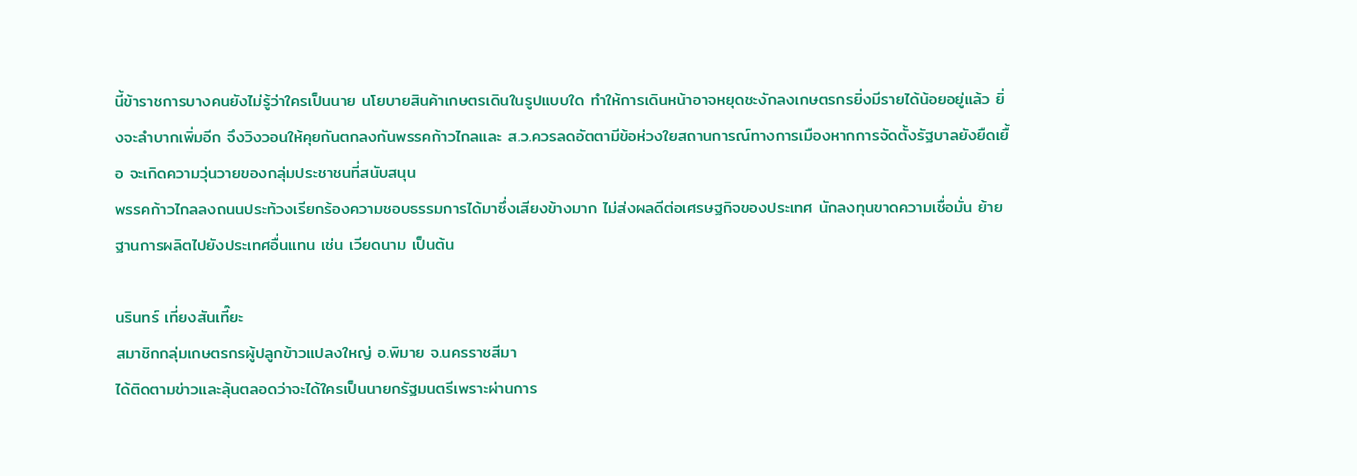นี้ข้าราชการบางคนยังไม่รู้ว่าใครเป็นนาย นโยบายสินค้าเกษตรเดินในรูปแบบใด ทำให้การเดินหน้าอาจหยุดชะงักลงเกษตรกรยิ่งมีรายได้น้อยอยู่แล้ว ยิ่งจะลำบากเพิ่มอีก จึงวิงวอนให้คุยกันตกลงกันพรรคก้าวไกลและ ส.ว.ควรลดอัตตามีข้อห่วงใยสถานการณ์ทางการเมืองหากการจัดตั้งรัฐบาลยังยืดเยื้อ จะเกิดความวุ่นวายของกลุ่มประชาชนที่สนับสนุน
พรรคก้าวไกลลงถนนประท้วงเรียกร้องความชอบธรรมการได้มาซึ่งเสียงข้างมาก ไม่ส่งผลดีต่อเศรษฐกิจของประเทศ นักลงทุนขาดความเชื่อมั่น ย้ายฐานการผลิตไปยังประเทศอื่นแทน เช่น เวียดนาม เป็นต้น

นรินทร์ เที่ยงสันเที๊ยะ
สมาชิกกลุ่มเกษตรกรผู้ปลูกข้าวแปลงใหญ่ อ.พิมาย จ.นครราชสีมา
ได้ติดตามข่าวและลุ้นตลอดว่าจะได้ใครเป็นนายกรัฐมนตรีเพราะผ่านการ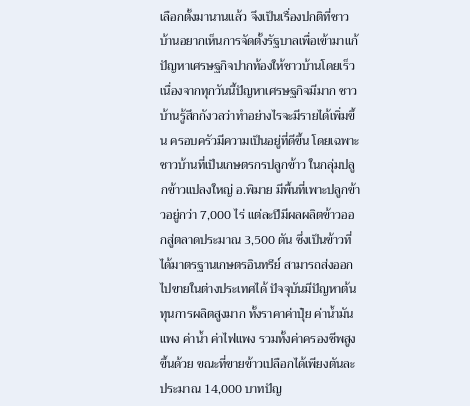เลือกตั้งมานานแล้ว จึงเป็นเรื่องปกติที่ชาวบ้านอยากเห็นการจัดตั้งรัฐบาลเพื่อเข้ามาแก้ปัญหาเศรษฐกิจปากท้องให้ชาวบ้านโดยเร็ว เนื่องจากทุกวันนี้ปัญหาเศรษฐกิจมีมาก ชาวบ้านรู้สึกกังวลว่าทำอย่างไรจะมีรายได้เพิ่มขึ้น ครอบครัวมีความเป็นอยู่ที่ดีขึ้น โดยเฉพาะชาวบ้านที่เป็นเกษตรกรปลูกข้าว ในกลุ่มปลูกข้าวแปลงใหญ่ อ.พิมาย มีพื้นที่เพาะปลูกข้าวอยู่กว่า 7,000 ไร่ แต่ละปีมีผลผลิตข้าวออกสู่ตลาดประมาณ 3,500 ตัน ซึ่งเป็นข้าวที่ได้มาตรฐานเกษตรอินทรีย์ สามารถส่งออกไปขายในต่างประเทศได้ ปัจจุบันมีปัญหาต้นทุนการผลิตสูงมาก ทั้งราคาค่าปุ๋ย ค่าน้ำมันแพง ค่าน้ำ ค่าไฟแพง รวมทั้งค่าครองชีพสูงขึ้นด้วย ขณะที่ขายข้าวเปลือกได้เพียงตันละประมาณ 14,000 บาทปัญ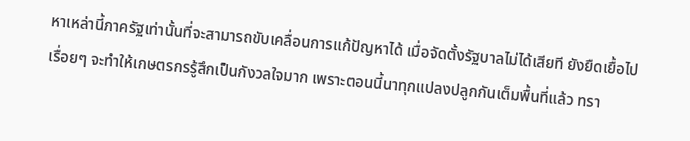หาเหล่านี้ภาครัฐเท่านั้นที่จะสามารถขับเคลื่อนการแก้ปัญหาได้ เมื่อจัดตั้งรัฐบาลไม่ได้เสียที ยังยืดเยื้อไปเรื่อยๆ จะทำให้เกษตรกรรู้สึกเป็นกังวลใจมาก เพราะตอนนี้นาทุกแปลงปลูกกันเต็มพื้นที่แล้ว ทรา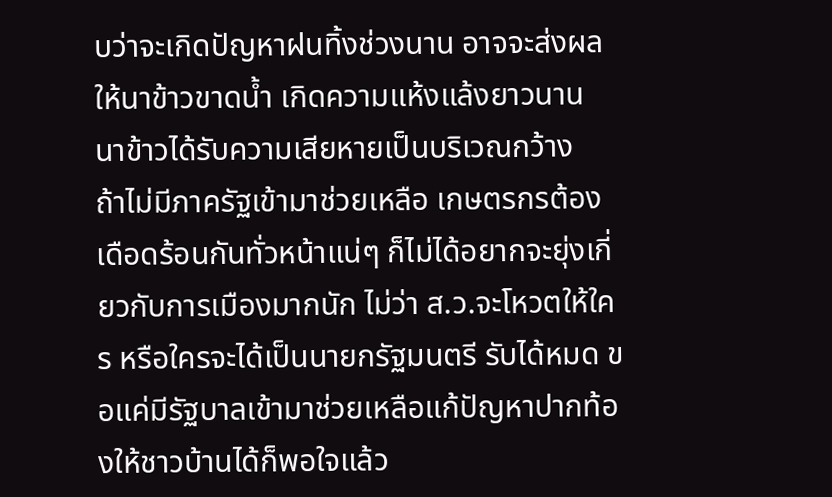บว่าจะเกิดปัญหาฝนทิ้งช่วงนาน อาจจะส่งผลให้นาข้าวขาดน้ำ เกิดความแห้งแล้งยาวนาน นาข้าวได้รับความเสียหายเป็นบริเวณกว้าง
ถ้าไม่มีภาครัฐเข้ามาช่วยเหลือ เกษตรกรต้องเดือดร้อนกันทั่วหน้าแน่ๆ ก็ไม่ได้อยากจะยุ่งเกี่ยวกับการเมืองมากนัก ไม่ว่า ส.ว.จะโหวตให้ใคร หรือใครจะได้เป็นนายกรัฐมนตรี รับได้หมด ขอแค่มีรัฐบาลเข้ามาช่วยเหลือแก้ปัญหาปากท้องให้ชาวบ้านได้ก็พอใจแล้ว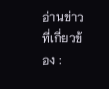อ่านข่าวที่เกี่ยวข้อง :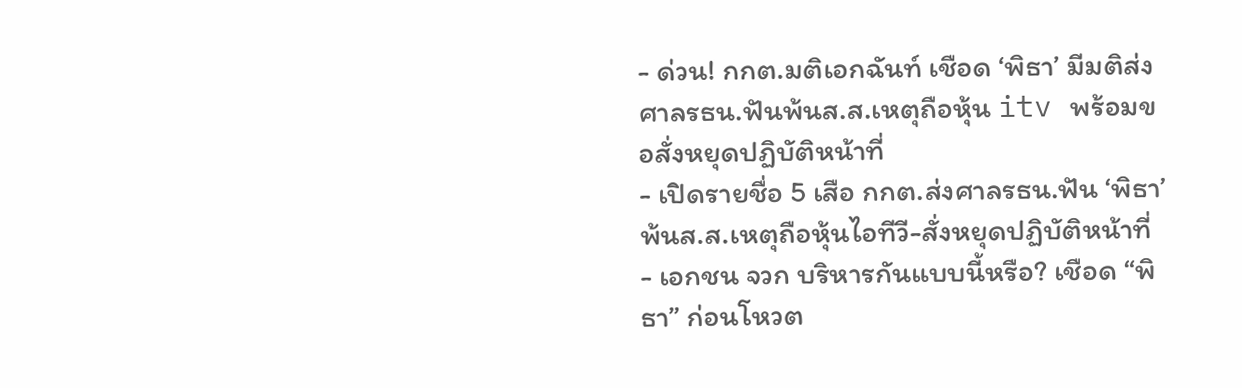- ด่วน! กกต.มติเอกฉันท์ เชือด ‘พิธา’ มีมติส่งศาลรธน.ฟันพ้นส.ส.เหตุถือหุ้น itv พร้อมขอสั่งหยุดปฏิบัติหน้าที่
- เปิดรายชื่อ 5 เสือ กกต.ส่งศาลรธน.ฟัน ‘พิธา’ พ้นส.ส.เหตุถือหุ้นไอทีวี-สั่งหยุดปฏิบัติหน้าที่
- เอกชน จวก บริหารกันแบบนี้หรือ? เชือด “พิธา” ก่อนโหวต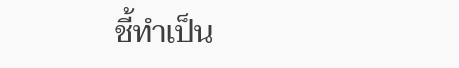ชี้ทำเป็น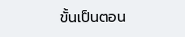ขั้นเป็นตอน